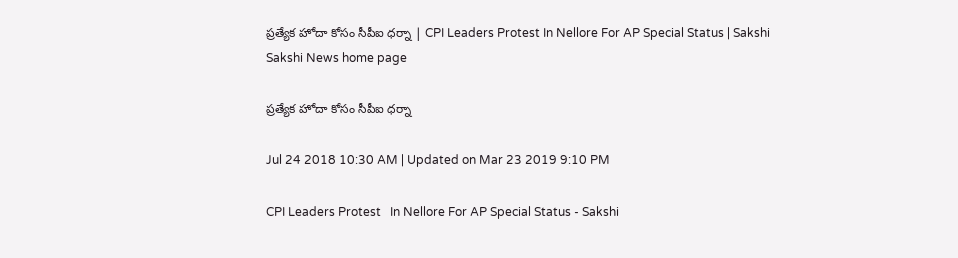ప్రత్యేక హోదా కోసం సీపీఐ ధర్నా | CPI Leaders Protest In Nellore For AP Special Status | Sakshi
Sakshi News home page

ప్రత్యేక హోదా కోసం సీపీఐ ధర్నా

Jul 24 2018 10:30 AM | Updated on Mar 23 2019 9:10 PM

CPI Leaders Protest   In Nellore For AP Special Status - Sakshi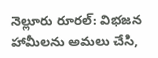నెల్లూరు రూరల్‌: విభజన హామీలను అమలు చేసి,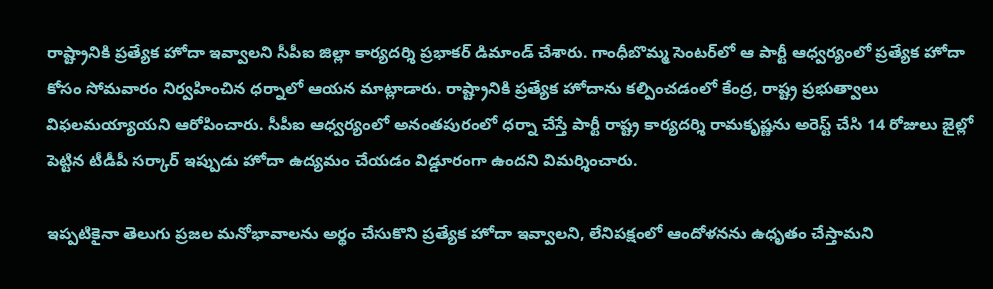రాష్ట్రానికి ప్రత్యేక హోదా ఇవ్వాలని సీపీఐ జిల్లా కార్యదర్శి ప్రభాకర్‌ డిమాండ్‌ చేశారు. గాంధీబొమ్మ సెంటర్‌లో ఆ పార్టీ ఆధ్వర్యంలో ప్రత్యేక హోదా కోసం సోమవారం నిర్వహించిన ధర్నాలో ఆయన మాట్లాడారు. రాష్ట్రానికి ప్రత్యేక హోదాను కల్పించడంలో కేంద్ర, రాష్ట్ర ప్రభుత్వాలు విఫలమయ్యాయని ఆరోపించారు. సీపీఐ ఆధ్వర్యంలో అనంతపురంలో ధర్నా చేస్తే పార్టీ రాష్ట్ర కార్యదర్శి రామకృష్ణను అరెస్ట్‌ చేసి 14 రోజులు జైల్లో పెట్టిన టీడీపీ సర్కార్‌ ఇప్పుడు హోదా ఉద్యమం చేయడం విడ్డూరంగా ఉందని విమర్శించారు.

ఇప్పటికైనా తెలుగు ప్రజల మనోభావాలను అర్థం చేసుకొని ప్రత్యేక హోదా ఇవ్వాలని, లేనిపక్షంలో ఆందోళనను ఉధృతం చేస్తామని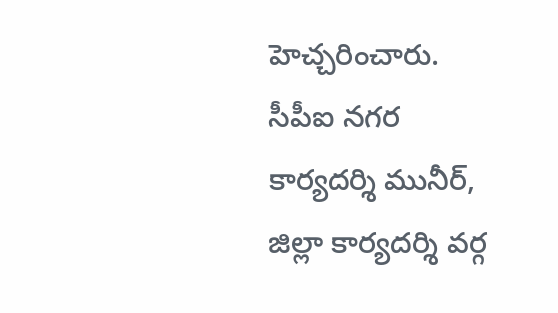హెచ్చరించారు. సీపీఐ నగర కార్యదర్శి మునీర్, జిల్లా కార్యదర్శి వర్గ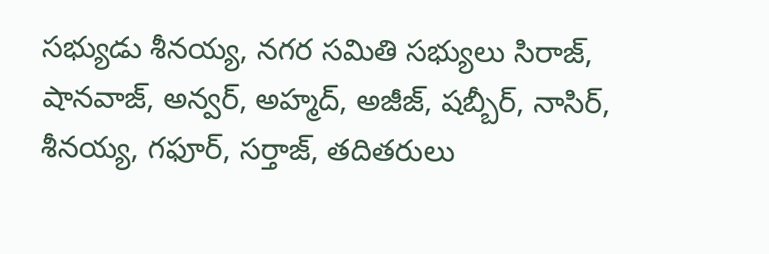సభ్యుడు శీనయ్య, నగర సమితి సభ్యులు సిరాజ్, షానవాజ్, అన్వర్, అహ్మద్, అజీజ్, షబ్బీర్, నాసిర్, శీనయ్య, గఫూర్, సర్తాజ్, తదితరులు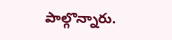పాల్గొన్నారు.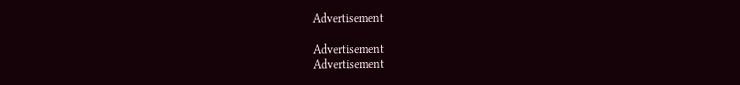Advertisement

Advertisement
Advertisement